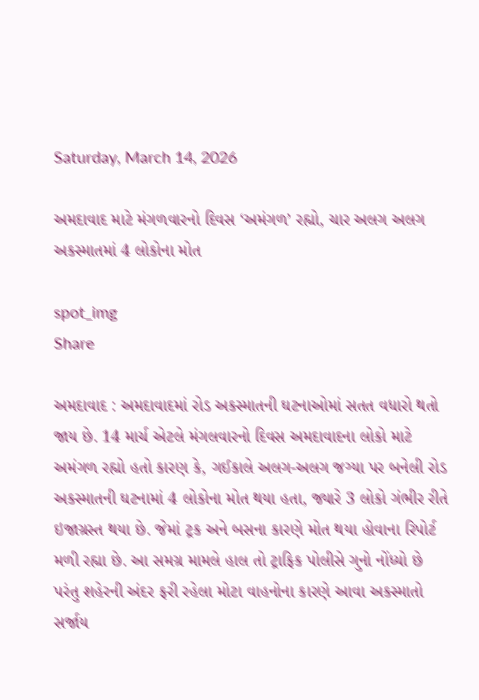Saturday, March 14, 2026

અમદાવાદ માટે મંગળવારનો દિવસ ‘અમંગળ’ રહ્યો, ચાર અલગ અલગ અકસ્માતમાં 4 લોકોના મોત

spot_img
Share

અમદાવાદ : અમદાવાદમાં રોડ અકસ્માતની ઘટનાઓમાં સતત વધારો થતો જાય છે. 14 માર્ચ એટલે મંગલવારનો દિવસ અમદાવાદના લોકો માટે અમંગળ રહ્યો હતો કારણ કે, ગઈકાલે અલગ-અલગ જગ્યા પર બનેલી રોડ અકસ્માતની ઘટનામાં 4 લોકોના મોત થયા હતા, જ્યારે 3 લોકો ગંભીર રીતે ઇજાગ્રસ્ત થયા છે. જેમાં ટ્રક અને બસના કારણે મોત થયા હોવાના રિપોર્ટ મળી રહ્યા છે. આ સમગ્ર મામલે હાલ તો ટ્રાફિક પોલીસે ગુનો નોંધ્યો છે પરંતુ શહેરની અંદર ફરી રહેલા મોટા વાહનોના કારણે આવા અકસ્માતો સર્જાય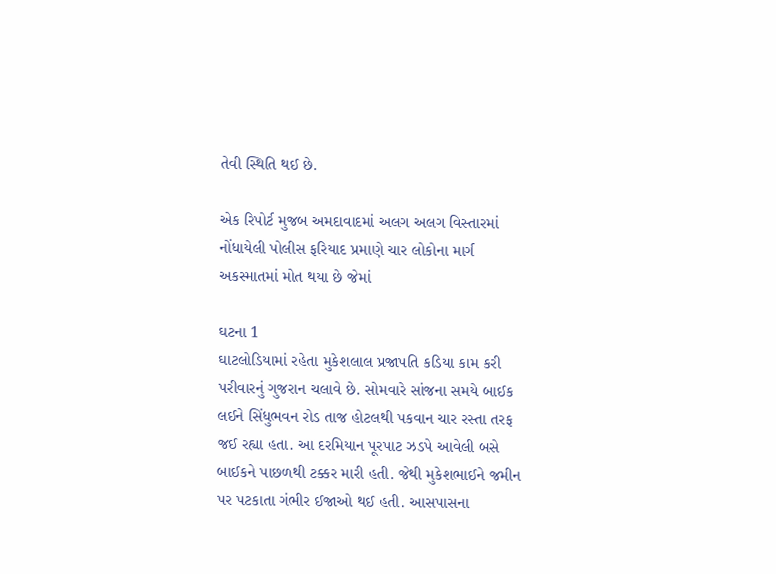તેવી સ્થિતિ થઈ છે.

એક રિપોર્ટ મુજબ અમદાવાદમાં અલગ અલગ વિસ્તારમાં નોંધાયેલી પોલીસ ફરિયાદ પ્રમાણે ચાર લોકોના માર્ગ અકસ્માતમાં મોત થયા છે જેમાં

ઘટના 1
ઘાટલોડિયામાં રહેતા મુકેશલાલ પ્રજાપતિ કડિયા કામ કરી પરીવારનું ગુજરાન ચલાવે છે. સોમવારે સાંજના સમયે બાઈક લઈને સિંધુભવન રોડ તાજ હોટલથી પકવાન ચાર રસ્તા તરફ જઈ રહ્યા હતા. આ દરમિયાન પૂરપાટ ઝડપે આવેલી બસે બાઈકને પાછળથી ટક્કર મારી હતી. જેથી મુકેશભાઈને જમીન પર પટકાતા ગંભીર ઈજાઓ થઈ હતી. આસપાસના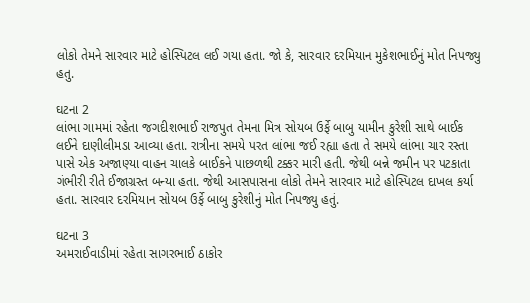લોકો તેમને સારવાર માટે હોસ્પિટલ લઈ ગયા હતા. જો કે, સારવાર દરમિયાન મુકેશભાઈનું મોત નિપજ્યુ હતુ.

ઘટના 2
લાંભા ગામમાં રહેતા જગદીશભાઈ રાજપુત તેમના મિત્ર સોયબ ઉર્ફે બાબુ યામીન કુરેશી સાથે બાઈક લઈને દાણીલીમડા આવ્યા હતા. રાત્રીના સમયે પરત લાંભા જઈ રહ્યા હતા તે સમયે લાંભા ચાર રસ્તા પાસે એક અજાણ્યા વાહન ચાલકે બાઈકને પાછળથી ટક્કર મારી હતી. જેથી બન્ને જમીન પર પટકાતા ગંભીરી રીતે ઈજાગ્રસ્ત બન્યા હતા. જેથી આસપાસના લોકો તેમને સારવાર માટે હોસ્પિટલ દાખલ કર્યા હતા. સારવાર દરમિયાન સોયબ ઉર્ફે બાબુ કુરેશીનું મોત નિપજ્યુ હતું.

ઘટના 3
અમરાઈવાડીમાં રહેતા સાગરભાઈ ઠાકોર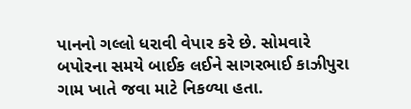પાનનો ગલ્લો ધરાવી વેપાર કરે છે. સોમવારે બપોરના સમયે બાઈક લઈને સાગરભાઈ કાઝીપુરા ગામ ખાતે જવા માટે નિકળ્યા હતા.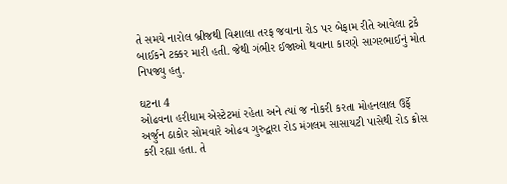તે સમયે નારોલ બ્રીજથી વિશાલા તરફ જવાના રોડ પર બેફામ રીતે આવેલા ટ્રકે બાઈકને ટક્કર મારી હતી. જેથી ગંભીર ઈજાઓ થવાના કારણે સાગરભાઈનું મોત નિપજ્યુ હતુ.

ઘટના 4
ઓઢવના હરીધામ એસ્ટેટમાં રહેતા અને ત્યાં જ નોકરી કરતા મોહનલાલ ઉર્ફે અર્જુન ઠાકોર સોમવારે ઓઢવ ગુરુદ્વારા રોડ મંગલમ સાસાયટી પાસેથી રોડ ક્રોસ કરી રહ્યા હતા. તે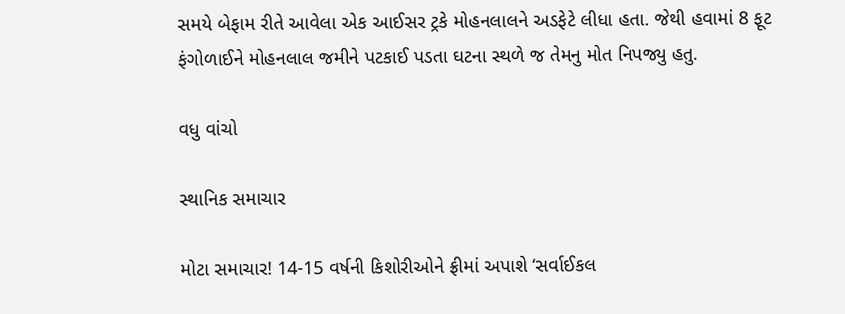સમયે બેફામ રીતે આવેલા એક આઈસર ટ્રકે મોહનલાલને અડફેટે લીધા હતા. જેથી હવામાં 8 ફૂટ ફંગોળાઈને મોહનલાલ જમીને પટકાઈ પડતા ઘટના સ્થળે જ તેમનુ મોત નિપજ્યુ હતુ.

વધુ વાંચો

સ્થાનિક સમાચાર

મોટા સમાચાર! 14-15 વર્ષની કિશોરીઓને ફ્રીમાં અપાશે ‘સર્વાઈકલ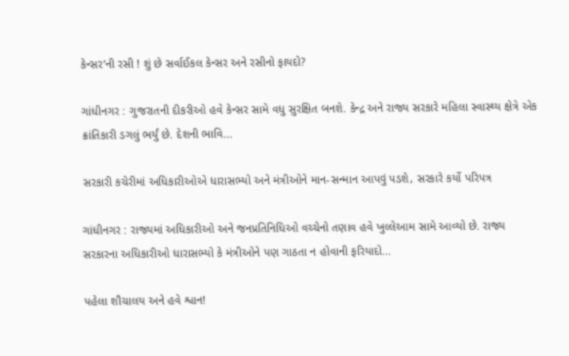કેન્સર’ની રસી ! શું છે સર્વાઈકલ કેન્સર અને રસીનો ફાયદો?

ગાંધીનગર : ગુજરાતની દીકરીઓ હવે કેન્સર સામે વધુ સુરક્ષિત બનશે. કેન્દ્ર અને રાજ્ય સરકારે મહિલા સ્વાસ્થ્ય ક્ષેત્રે એક ક્રાંતિકારી ડગલું ભર્યું છે. દેશની ભાવિ...

સરકારી કચેરીમાં અધિકારીઓએ ધારાસભ્યો અને મંત્રીઓને માન-સન્માન આપવું પડશે, સરકારે કર્યો પરિપત્ર

ગાંધીનગર : રાજ્યમાં અધિકારીઓ અને જનપ્રતિનિધિઓ વચ્ચેનો તણાવ હવે ખુલ્લેઆમ સામે આવ્યો છે. રાજ્ય સરકારના અધિકારીઓ ધારાસભ્યો કે મંત્રીઓને પણ ગાઠતા ન હોવાની ફરિયાદો...

પહેલા શૌચાલય અને હવે શ્વાન!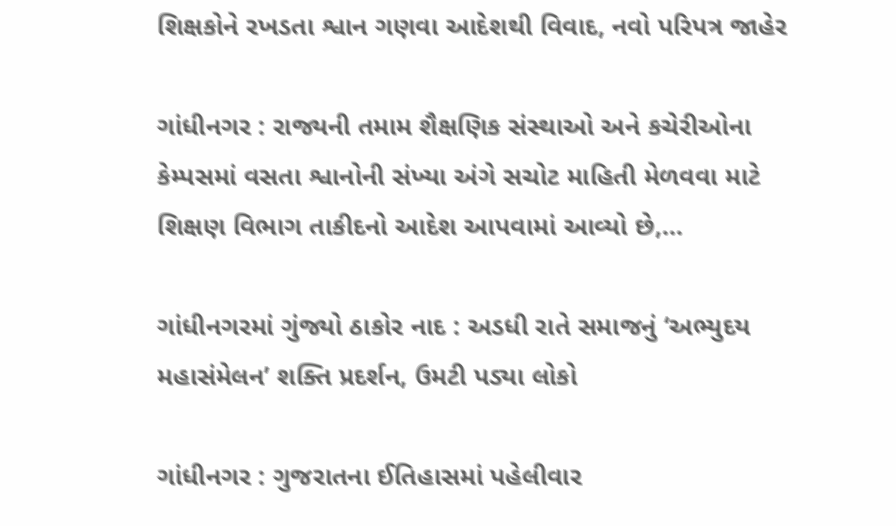શિક્ષકોને રખડતા શ્વાન ગણવા આદેશથી વિવાદ, નવો પરિપત્ર જાહેર

ગાંધીનગર : રાજ્યની તમામ શૈક્ષણિક સંસ્થાઓ અને કચેરીઓના કેમ્પસમાં વસતા શ્વાનોની સંખ્યા અંગે સચોટ માહિતી મેળવવા માટે શિક્ષણ વિભાગ તાકીદનો આદેશ આપવામાં આવ્યો છે,...

ગાંધીનગરમાં ગુંજ્યો ઠાકોર નાદ : અડધી રાતે સમાજનું ‘અભ્યુદય મહાસંમેલન’ શક્તિ પ્રદર્શન, ઉમટી પડ્યા લોકો

ગાંધીનગર : ગુજરાતના ઈતિહાસમાં પહેલીવાર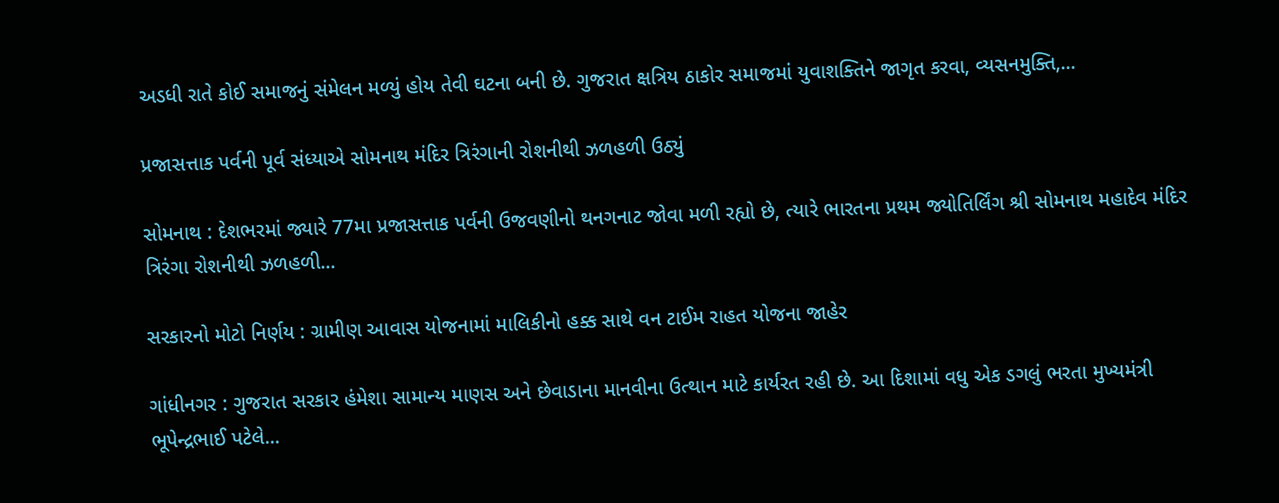અડધી રાતે કોઈ સમાજનું સંમેલન મળ્યું હોય તેવી ઘટના બની છે. ગુજરાત ક્ષત્રિય ઠાકોર સમાજમાં યુવાશક્તિને જાગૃત કરવા, વ્યસનમુક્તિ,...

પ્રજાસત્તાક પર્વની પૂર્વ સંધ્યાએ સોમનાથ મંદિર ત્રિરંગાની રોશનીથી ઝળહળી ઉઠ્યું

સોમનાથ : દેશભરમાં જ્યારે 77મા પ્રજાસત્તાક પર્વની ઉજવણીનો થનગનાટ જોવા મળી રહ્યો છે, ત્યારે ભારતના પ્રથમ જ્યોતિર્લિંગ શ્રી સોમનાથ મહાદેવ મંદિર ત્રિરંગા રોશનીથી ઝળહળી...

સરકારનો મોટો નિર્ણય : ગ્રામીણ આવાસ યોજનામાં માલિકીનો હક્ક સાથે વન ટાઈમ રાહત યોજના જાહેર

ગાંધીનગર : ગુજરાત સરકાર હંમેશા સામાન્ય માણસ અને છેવાડાના માનવીના ઉત્થાન માટે કાર્યરત રહી છે. આ દિશામાં વધુ એક ડગલું ભરતા મુખ્યમંત્રી ભૂપેન્દ્રભાઈ પટેલે...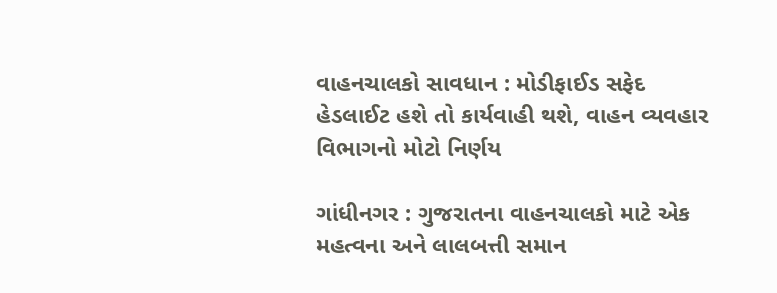વાહનચાલકો સાવધાન : મોડીફાઈડ સફેદ હેડલાઈટ હશે તો કાર્યવાહી થશે, વાહન વ્યવહાર વિભાગનો મોટો નિર્ણય

ગાંધીનગર : ગુજરાતના વાહનચાલકો માટે એક મહત્વના અને લાલબત્તી સમાન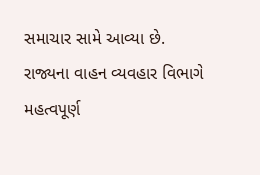સમાચાર સામે આવ્યા છે. રાજ્યના વાહન વ્યવહાર વિભાગે મહત્વપૂર્ણ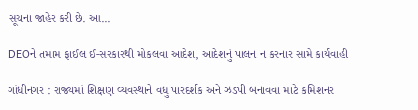સૂચના જાહેર કરી છે. આ...

DEOને તમામ ફાઈલ ઈ-સરકારથી મોકલવા આદેશ, આદેશનું પાલન ન કરનાર સામે કાર્યવાહી

ગાંધીનગર : રાજ્યમાં શિક્ષણ વ્યવસ્થાને વધુ પારદર્શક અને ઝડપી બનાવવા માટે કમિશનર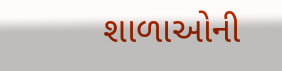શાળાઓની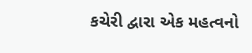કચેરી દ્વારા એક મહત્વનો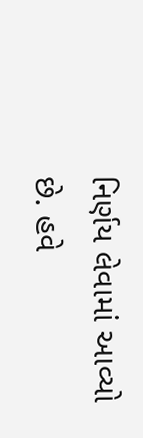નિર્ણય લેવામાં આવ્યો છે. હવે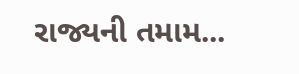રાજ્યની તમામ...